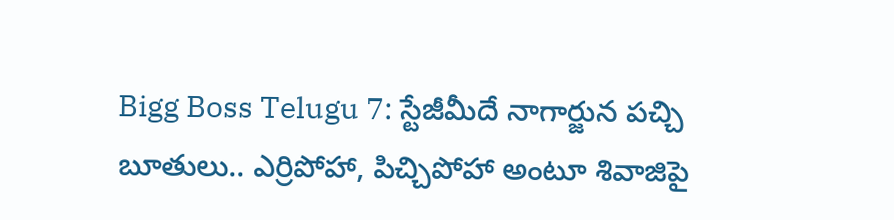Bigg Boss Telugu 7: స్టేజీమీదే నాగార్జున పచ్చి బూతులు.. ఎర్రిపోహా, పిచ్చిపోహా అంటూ శివాజిపై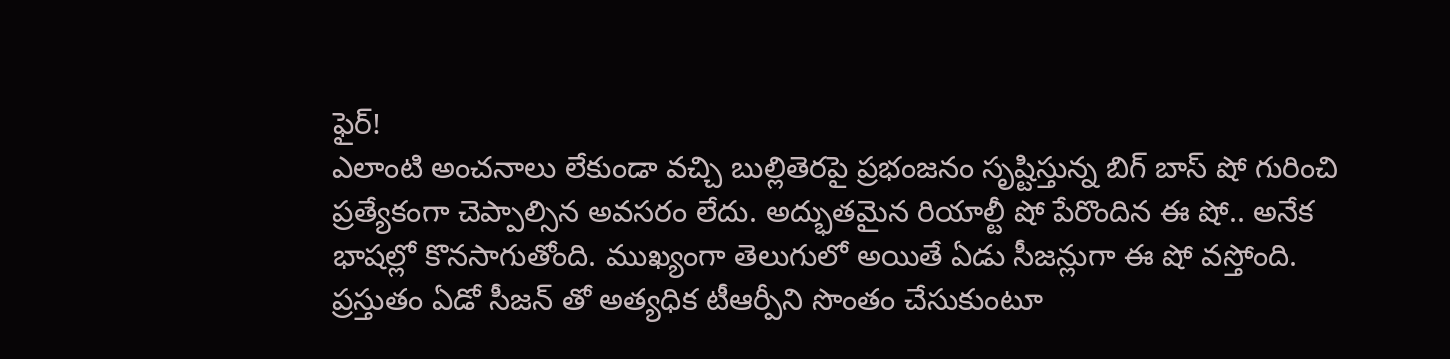ఫైర్!
ఎలాంటి అంచనాలు లేకుండా వచ్చి బుల్లితెరపై ప్రభంజనం సృష్టిస్తున్న బిగ్ బాస్ షో గురించి ప్రత్యేకంగా చెప్పాల్సిన అవసరం లేదు. అద్భుతమైన రియాల్టీ షో పేరొందిన ఈ షో.. అనేక భాషల్లో కొనసాగుతోంది. ముఖ్యంగా తెలుగులో అయితే ఏడు సీజన్లుగా ఈ షో వస్తోంది. ప్రస్తుతం ఏడో సీజన్ తో అత్యధిక టీఆర్పీని సొంతం చేసుకుంటూ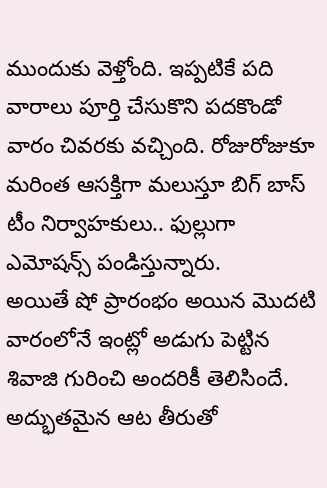ముందుకు వెళ్తోంది. ఇప్పటికే పది వారాలు పూర్తి చేసుకొని పదకొండో వారం చివరకు వచ్చింది. రోజురోజుకూ మరింత ఆసక్తిగా మలుస్తూ బిగ్ బాస్ టీం నిర్వాహకులు.. ఫుల్లుగా ఎమోషన్స్ పండిస్తున్నారు.
అయితే షో ప్రారంభం అయిన మొదటి వారంలోనే ఇంట్లో అడుగు పెట్టిన శివాజి గురించి అందరికీ తెలిసిందే. అద్భుతమైన ఆట తీరుతో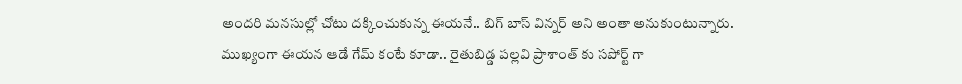అందరి మనసుల్లో చోటు దక్కించుకున్న ఈయనే.. బిగ్ బాస్ విన్నర్ అని అంతా అనుకుంటున్నారు. ముఖ్యంగా ఈయన ఆడే గేమ్ కంటే కూడా.. రైతుబిడ్డ పల్లవి ప్రాశాంత్ కు సపోర్ట్ గా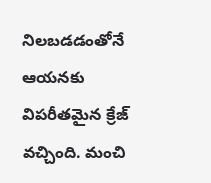నిలబడడంతోనే ఆయనకు విపరీతమైన క్రేజ్ వచ్చింది. మంచి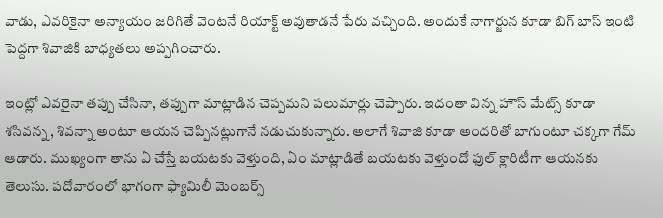వాడు, ఎవరికైనా అన్యాయం జరిగితే వెంటనే రియాక్ట్ అవుతాడనే పేరు వచ్చింది. అందుకే నాగార్జున కూడా బిగ్ బాస్ ఇంటి పెద్దగా శివాజికి బాధ్యతలు అప్పగించారు.

ఇంట్లో ఎవరైనా తప్పు చేసినా, తప్పుగా మాట్లాడిన చెప్పమని పలుమార్లు చెప్పారు. ఇదంతా విన్న హౌస్ మేట్స్ కూడా శసివన్న, శివన్నా అంటూ ఆయన చెప్పినట్లుగానే నడుచుకున్నారు. అలాగే శివాజి కూడా అందరితో బాగుంటూ చక్కగా గేమ్ ఆడారు. ముఖ్యంగా తాను ఏ చేస్తే బయటకు వెళ్తుంది, ఏం మాట్లాడితే బయటకు వెళ్తుందో ఫుల్ క్లారిటీగా ఆయనకు తెలుసు. పదోవారంలో భాగంగా ఫ్యామిలీ మెంబర్స్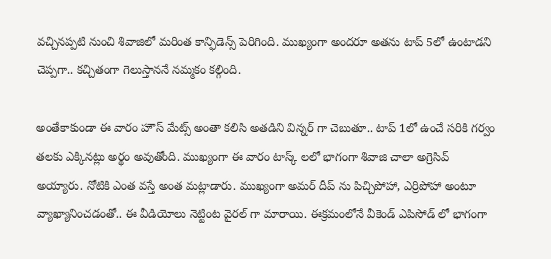వచ్చినప్పటి నుంచి శివాజిలో మరింత కాన్ఫిడెన్స్ పెరిగింది. ముఖ్యంగా అందరూ అతను టాప్ 5లో ఉంటాడని చెప్పగా.. కచ్చితంగా గెలుస్తాననే నమ్మకం కల్గింది.

అంతేకాకుండా ఈ వారం హౌస్ మేట్స్ అంతా కలిసి అతడిని విన్నర్ గా చెబుతూ.. టాప్ 1లో ఉంచే సరికి గర్వం తలకు ఎక్కినట్లు అర్థం అవుతోంది. ముఖ్యంగా ఈ వారం టాస్క్ లలో భాగంగా శివాజి చాలా అగ్రెసివ్ అయ్యారు. నోటికి ఎంత వస్తే అంత మట్లాడారు. ముఖ్యంగా అమర్ దీప్ ను పిచ్చిపోహా, ఎర్రిపోహా అంటూ వ్యాఖ్యానించడంతో.. ఈ వీడియోలు నెట్టింట వైరల్ గా మారాయి. ఈక్రమంలోనే వీకెండ్ ఎపిసోడ్ లో భాగంగా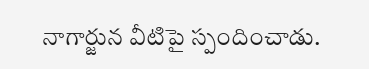నాగార్జున వీటిపై స్పందించాడు.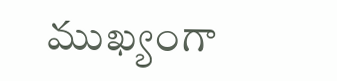ముఖ్యంగా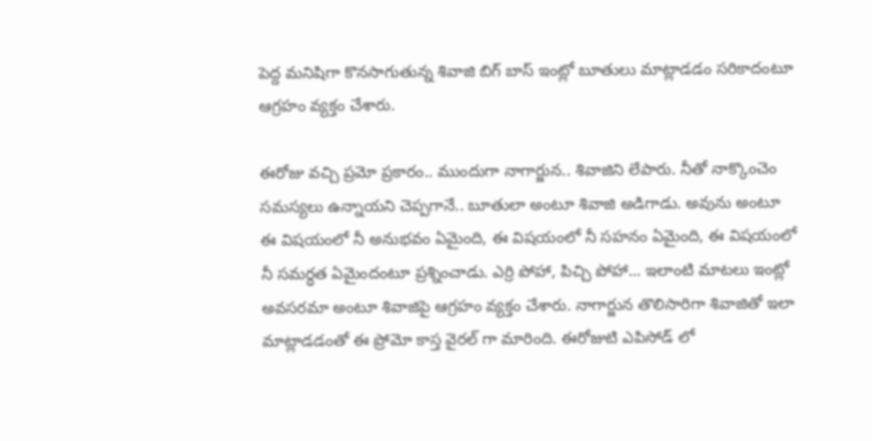పెద్ద మనిషిగా కొనసాగుతున్న శివాజి బిగ్ బాస్ ఇంట్లో బూతులు మాట్లాడడం సరికాదంటూ ఆగ్రహం వ్యక్తం చేశారు.

ఈరోజు వచ్చి ప్రమో ప్రకారం.. ముందుగా నాగార్జున.. శివాజిని లేపారు. నీతో నాక్కొంచెం సమస్యలు ఉన్నాయని చెప్పగానే.. బూతులా అంటూ శివాజి అడిగాడు. అవును అంటూ ఈ విషయంలో నీ అనుభవం ఏమైంది, ఈ విషయంలో నీ సహనం ఏమైంది, ఈ విషయంలో నీ సమర్ధత ఏమైందంటూ ప్రశ్నించాడు. ఎర్రి పోహా, పిచ్చి పోహా... ఇలాంటి మాటలు ఇంట్లో అవసరమా అంటూ శివాజిపై ఆగ్రహం వ్యక్తం చేశారు. నాగార్జున తొలిసారిగా శివాజితో ఇలా మాట్లాడడంతో ఈ ప్రోమో కాస్త వైరల్ గా మారింది. ఈరోజుటి ఎపిసోడ్ లో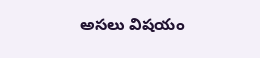అసలు విషయం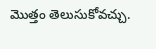మొత్తం తెలుసుకోవచ్చు.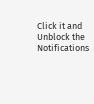Click it and Unblock the Notifications